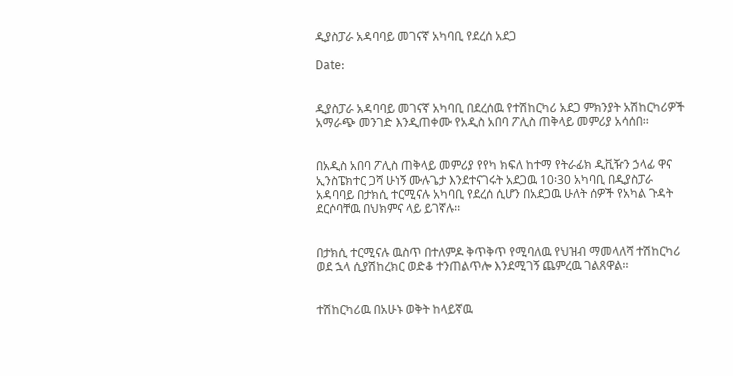ዲያስፓራ አዳባባይ መገናኛ አካባቢ የደረሰ አደጋ

Date:


ዲያስፓራ አዳባባይ መገናኛ አካባቢ በደረሰዉ የተሽከርካሪ አደጋ ምክንያት አሽከርካሪዎች አማራጭ መንገድ እንዲጠቀሙ የአዲስ አበባ ፖሊስ ጠቅላይ መምሪያ አሳሰበ፡፡


በአዲስ አበባ ፖሊስ ጠቅላይ መምሪያ የየካ ክፍለ ከተማ የትራፊክ ዲቪዥን ኃላፊ ዋና ኢንስፔክተር ጋሻ ሁነኝ ሙሉጌታ እንደተናገሩት አደጋዉ 10፡30 አካባቢ በዲያስፓራ አዳባባይ በታክሲ ተርሚናሉ አካባቢ የደረሰ ሲሆን በአደጋዉ ሁለት ሰዎች የአካል ጉዳት ደርሶባቸዉ በህክምና ላይ ይገኛሉ፡፡


በታክሲ ተርሚናሉ ዉስጥ በተለምዶ ቅጥቅጥ የሚባለዉ የህዝብ ማመላለሻ ተሽከርካሪ ወደ ኋላ ሲያሽከረክር ወድቆ ተንጠልጥሎ እንደሚገኝ ጨምረዉ ገልጸዋል፡፡


ተሽከርካሪዉ በአሁኑ ወቅት ከላይኛዉ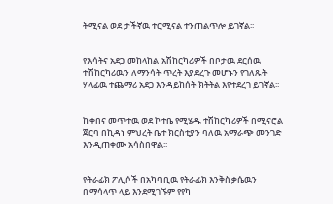ትሚናል ወደ ታችኛዉ ተርሚናል ተንጠልጥሎ ይገኛል፡፡


የእሳትና አደጋ መከላከል አሽከርካሪዎች በቦታዉ ደርሰዉ ተሽከርካሪዉን ለማንሳት ጥረት እያደረጉ መሆኑን የገለጹት ሃላፊዉ ተጨማሪ አደጋ እንዳይከሰት ክትትል እየተደረገ ይገኛል፡፡


ከቀበና መጥተዉ ወደ ኮተቤ የሚሄዱ ተሽከርካሪዎች በሚናሮል ጀርባ በኪዳነ ምህረት ቤተ ክርስቲያን ባለዉ አማራጭ መንገድ እንዲጠቀሙ አሳስበዋል፡፡


የትራፊክ ፖሊሶች በአካባቢዉ የትራፊክ እንቅስቃሴዉን በማሳላጥ ላይ እንደሚገኙም የየካ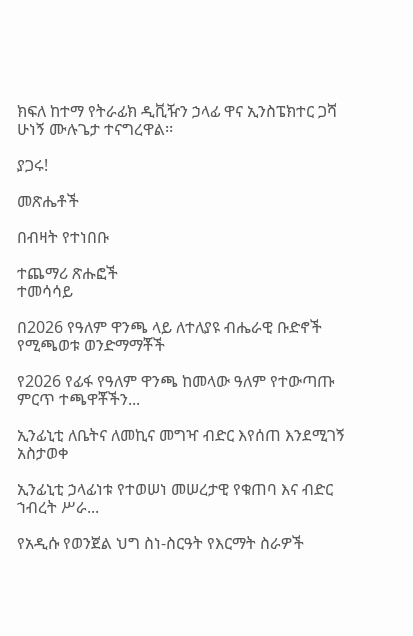ክፍለ ከተማ የትራፊክ ዲቪዥን ኃላፊ ዋና ኢንስፔክተር ጋሻ ሁነኝ ሙሉጌታ ተናግረዋል፡፡

ያጋሩ!

መጽሔቶች

በብዛት የተነበቡ

ተጨማሪ ጽሑፎች
ተመሳሳይ

በ2026 የዓለም ዋንጫ ላይ ለተለያዩ ብሔራዊ ቡድኖች የሚጫወቱ ወንድማማቾች

የ2026 የፊፋ የዓለም ዋንጫ ከመላው ዓለም የተውጣጡ ምርጥ ተጫዋቾችን...

ኢንፊኒቲ ለቤትና ለመኪና መግዣ ብድር እየሰጠ እንደሚገኝ አስታወቀ

ኢንፊኒቲ ኃላፊነቱ የተወሠነ መሠረታዊ የቁጠባ እና ብድር ኀብረት ሥራ...

የአዲሱ የወንጀል ህግ ስነ-ስርዓት የእርማት ስራዎች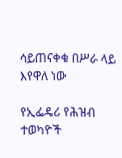ሳይጠናቀቁ በሥራ ላይ እየዋለ ነው

የኢፌዴሪ የሕዝብ ተወካዮች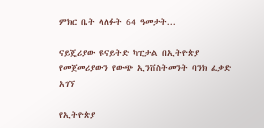ምክር ቤት ላለፉት 64 ዓመታት...

ናይጄሪያው ዩናይትድ ካፒታል በኢትዮጵያ የመጀመሪያውን የውጭ ኢንቨስትመንት ባንክ ፈቃድ አገኘ

የኢትዮጵያ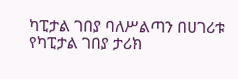ካፒታል ገበያ ባለሥልጣን በሀገሪቱ የካፒታል ገበያ ታሪክ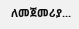ለመጀመሪያ...